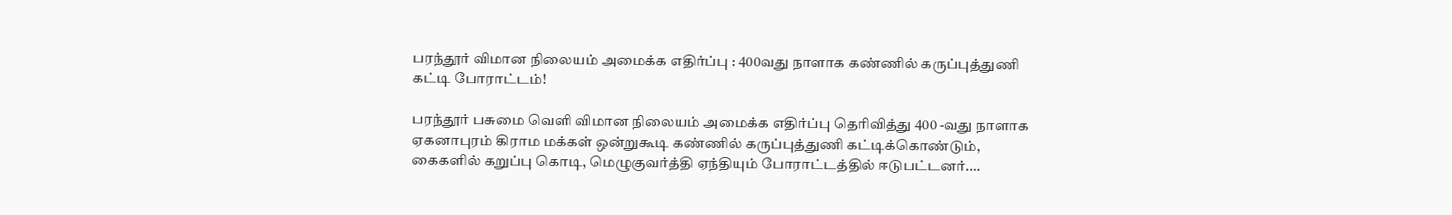பரந்தூர் விமான நிலையம் அமைக்க எதிர்ப்பு : 400வது நாளாக கண்ணில் கருப்புத்துணி கட்டி போராட்டம்!

பரந்தூர் பசுமை வெளி விமான நிலையம் அமைக்க எதிர்ப்பு தெரிவித்து 400 -வது நாளாக ஏகனாபுரம் கிராம மக்கள் ஒன்றுகூடி கண்ணில் கருப்புத்துணி கட்டிக்கொண்டும், கைகளில் கறுப்பு கொடி, மெழுகுவர்த்தி ஏந்தியும் போராட்டத்தில் ஈடுபட்டனர்.…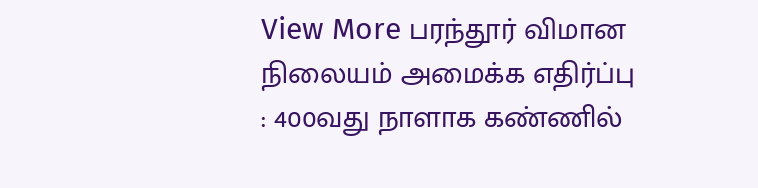View More பரந்தூர் விமான நிலையம் அமைக்க எதிர்ப்பு : 400வது நாளாக கண்ணில்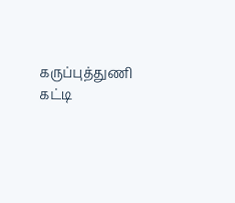கருப்புத்துணி கட்டி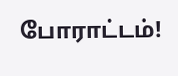போராட்டம்!